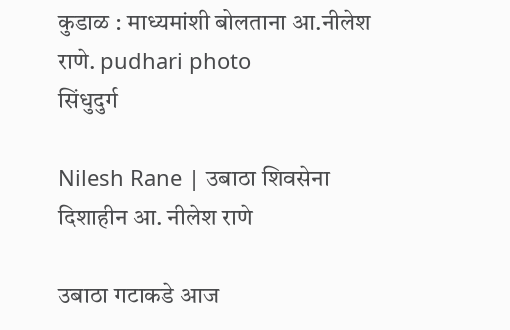कुडाळ : माध्यमांशी बोलताना आ.नीलेश राणे. pudhari photo
सिंधुदुर्ग

Nilesh Rane | उबाठा शिवसेना दिशाहीन आ. नीलेश राणे

उबाठा गटाकडे आज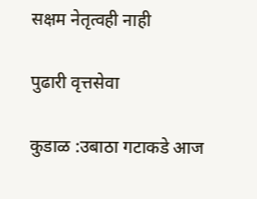सक्षम नेतृत्वही नाही

पुढारी वृत्तसेवा

कुडाळ :उबाठा गटाकडे आज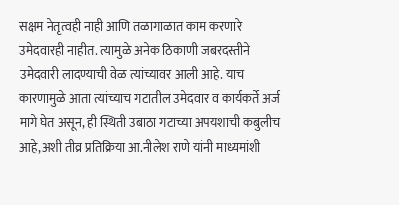सक्षम नेतृत्वही नाही आणि तळागाळात काम करणारे उमेदवारही नाहीत. त्यामुळे अनेक ठिकाणी जबरदस्तीने उमेदवारी लादण्याची वेळ त्यांच्यावर आली आहे. याच कारणामुळे आता त्यांच्याच गटातील उमेदवार व कार्यकर्ते अर्ज मागे घेत असून, ही स्थिती उबाठा गटाच्या अपयशाची कबुलीच आहे,अशी तीव्र प्रतिक्रिया आ.नीलेश राणे यांनी माध्यमांशी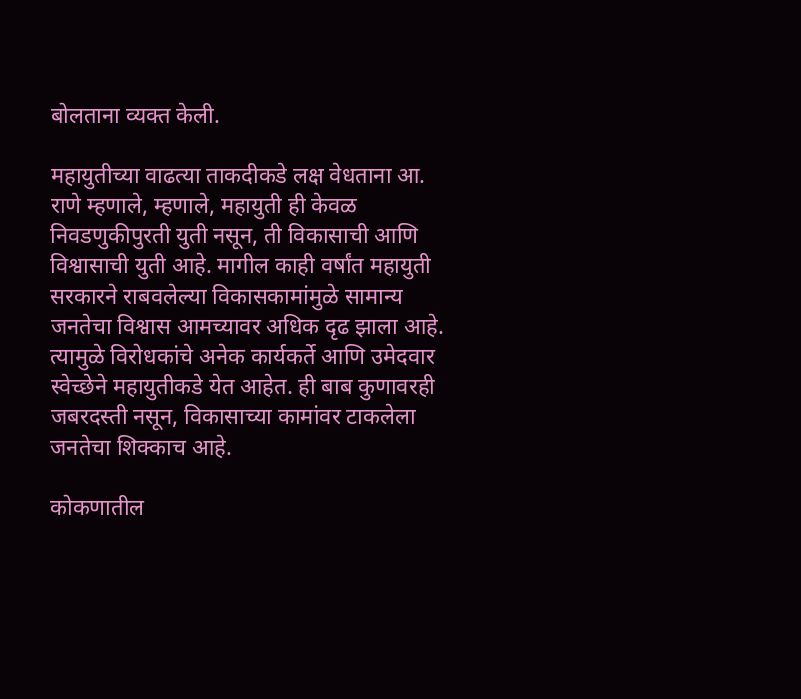बोलताना व्यक्त केली.

महायुतीच्या वाढत्या ताकदीकडे लक्ष वेधताना आ. राणे म्हणाले, म्हणाले, महायुती ही केवळ निवडणुकीपुरती युती नसून, ती विकासाची आणि विश्वासाची युती आहे. मागील काही वर्षांत महायुती सरकारने राबवलेल्या विकासकामांमुळे सामान्य जनतेचा विश्वास आमच्यावर अधिक दृढ झाला आहे. त्यामुळे विरोधकांचे अनेक कार्यकर्ते आणि उमेदवार स्वेच्छेने महायुतीकडे येत आहेत. ही बाब कुणावरही जबरदस्ती नसून, विकासाच्या कामांवर टाकलेला जनतेचा शिक्काच आहे.

कोकणातील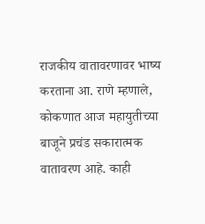राजकीय वातावरणावर भाष्य करताना आ. राणे म्हणाले, कोकणात आज महायुतीच्या बाजूने प्रचंड सकारात्मक वातावरण आहे. काही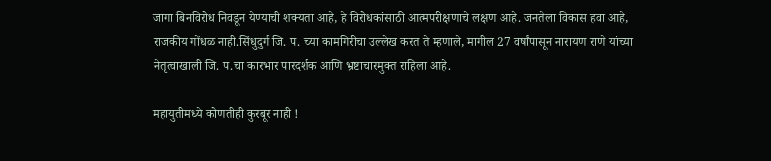जागा बिनविरोध निवडून येण्याची शक्यता आहे, हे विरोधकांसाठी आत्मपरीक्षणाचे लक्षण आहे. जनतेला विकास हवा आहे, राजकीय गोंधळ नाही.सिंधुदुर्ग जि. प. च्या कामगिरीचा उल्लेख करत ते म्हणाले, मागील 27 वर्षांपासून नारायण राणे यांच्या नेतृत्वाखाली जि. प.चा कारभार पारदर्शक आणि भ्रष्टाचारमुक्त राहिला आहे.

महायुतीमध्ये कोणतीही कुरबूर नाही !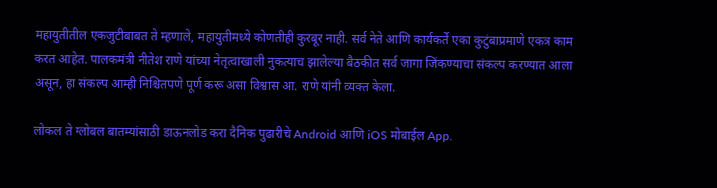महायुतीतील एकजुटीबाबत ते म्हणाले, महायुतीमध्ये कोणतीही कुरबूर नाही. सर्व नेते आणि कार्यकर्ते एका कुटुंबाप्रमाणे एकत्र काम करत आहेत. पालकमंत्री नीतेश राणे यांच्या नेतृत्वाखाली नुकत्याच झालेल्या बैठकीत सर्व जागा जिंकण्याचा संकल्प करण्यात आला असून, हा संकल्प आम्ही निश्चितपणे पूर्ण करू असा विश्वास आ. राणे यांनी व्यक्त केला.

लोकल ते ग्लोबल बातम्यांसाठी डाऊनलोड करा दैनिक पुढारीचे Android आणि iOS मोबाईल App.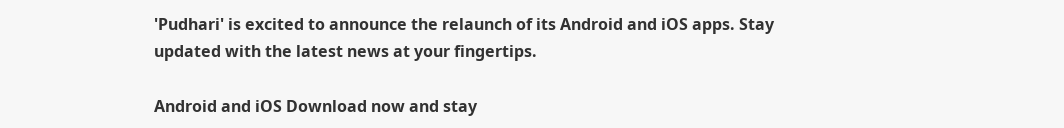'Pudhari' is excited to announce the relaunch of its Android and iOS apps. Stay updated with the latest news at your fingertips.

Android and iOS Download now and stay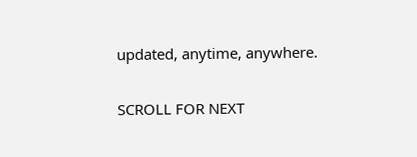updated, anytime, anywhere.

SCROLL FOR NEXT